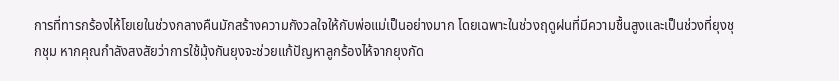การที่ทารกร้องไห้โยเยในช่วงกลางคืนมักสร้างความกังวลใจให้กับพ่อแม่เป็นอย่างมาก โดยเฉพาะในช่วงฤดูฝนที่มีความชื้นสูงและเป็นช่วงที่ยุงชุกชุม หากคุณกำลังสงสัยว่าการใช้มุ้งกันยุงจะช่วยแก้ปัญหาลูกร้องไห้จากยุงกัด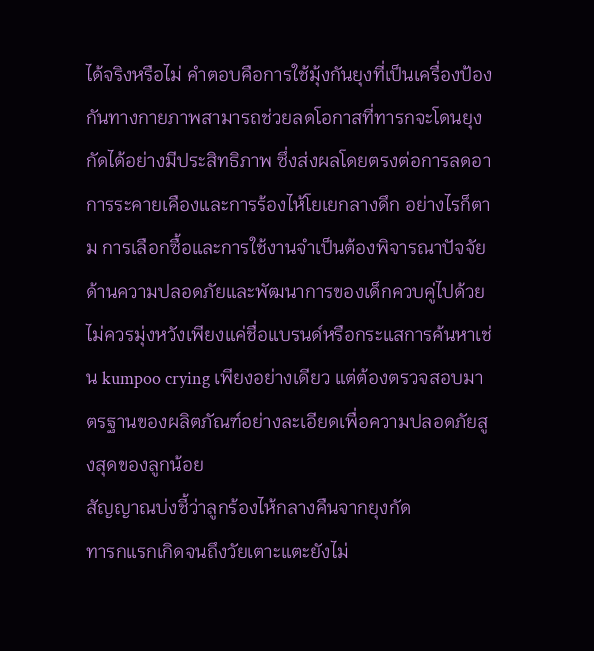ได้จริงหรือไม่ คำตอบคือการใช้มุ้งกันยุงที่เป็นเครื่องป้องกันทางกายภาพสามารถช่วยลดโอกาสที่ทารกจะโดนยุงกัดได้อย่างมีประสิทธิภาพ ซึ่งส่งผลโดยตรงต่อการลดอาการระคายเคืองและการร้องไห้โยเยกลางดึก อย่างไรก็ตาม การเลือกซื้อและการใช้งานจำเป็นต้องพิจารณาปัจจัยด้านความปลอดภัยและพัฒนาการของเด็กควบคู่ไปด้วย ไม่ควรมุ่งหวังเพียงแค่ชื่อแบรนด์หรือกระแสการค้นหาเช่น kumpoo crying เพียงอย่างเดียว แต่ต้องตรวจสอบมาตรฐานของผลิตภัณฑ์อย่างละเอียดเพื่อความปลอดภัยสูงสุดของลูกน้อย
สัญญาณบ่งชี้ว่าลูกร้องไห้กลางคืนจากยุงกัด
ทารกแรกเกิดจนถึงวัยเตาะแตะยังไม่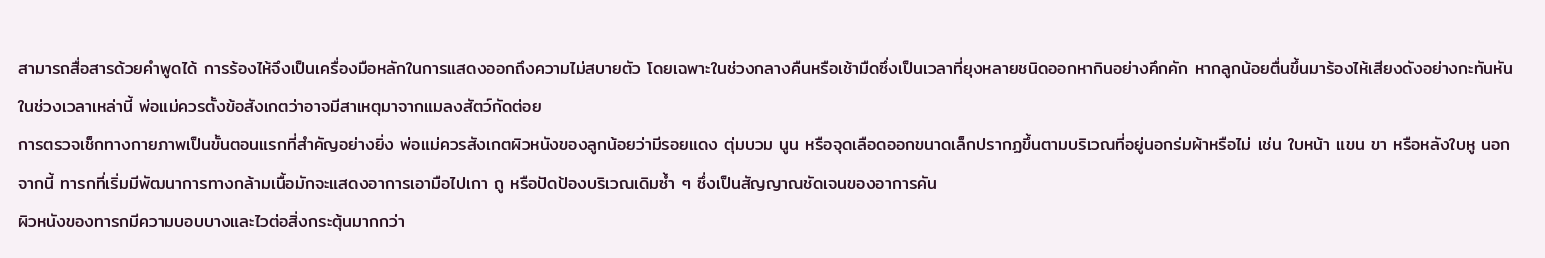สามารถสื่อสารด้วยคำพูดได้ การร้องไห้จึงเป็นเครื่องมือหลักในการแสดงออกถึงความไม่สบายตัว โดยเฉพาะในช่วงกลางคืนหรือเช้ามืดซึ่งเป็นเวลาที่ยุงหลายชนิดออกหากินอย่างคึกคัก หากลูกน้อยตื่นขึ้นมาร้องไห้เสียงดังอย่างกะทันหันในช่วงเวลาเหล่านี้ พ่อแม่ควรตั้งข้อสังเกตว่าอาจมีสาเหตุมาจากแมลงสัตว์กัดต่อย
การตรวจเช็กทางกายภาพเป็นขั้นตอนแรกที่สำคัญอย่างยิ่ง พ่อแม่ควรสังเกตผิวหนังของลูกน้อยว่ามีรอยแดง ตุ่มบวม นูน หรือจุดเลือดออกขนาดเล็กปรากฏขึ้นตามบริเวณที่อยู่นอกร่มผ้าหรือไม่ เช่น ใบหน้า แขน ขา หรือหลังใบหู นอกจากนี้ ทารกที่เริ่มมีพัฒนาการทางกล้ามเนื้อมักจะแสดงอาการเอามือไปเกา ถู หรือปัดป้องบริเวณเดิมซ้ำ ๆ ซึ่งเป็นสัญญาณชัดเจนของอาการคัน
ผิวหนังของทารกมีความบอบบางและไวต่อสิ่งกระตุ้นมากกว่า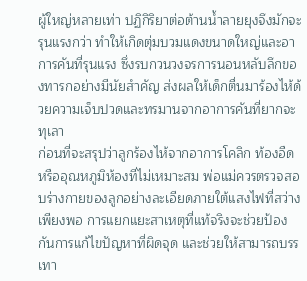ผู้ใหญ่หลายเท่า ปฏิกิริยาต่อต้านน้ำลายยุงจึงมักจะรุนแรงกว่า ทำให้เกิดตุ่มบวมแดงขนาดใหญ่และอาการคันที่รุนแรง ซึ่งรบกวนวงจรการนอนหลับลึกของทารกอย่างมีนัยสำคัญ ส่งผลให้เด็กตื่นมาร้องไห้ด้วยความเจ็บปวดและทรมานจากอาการคันที่ยากจะทุเลา
ก่อนที่จะสรุปว่าลูกร้องไห้จากอาการโคลิก ท้องอืด หรืออุณหภูมิห้องที่ไม่เหมาะสม พ่อแม่ควรตรวจสอบร่างกายของลูกอย่างละเอียดภายใต้แสงไฟที่สว่างเพียงพอ การแยกแยะสาเหตุที่แท้จริงจะช่วยป้องกันการแก้ไขปัญหาที่ผิดจุด และช่วยให้สามารถบรรเทา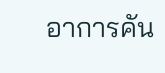อาการคัน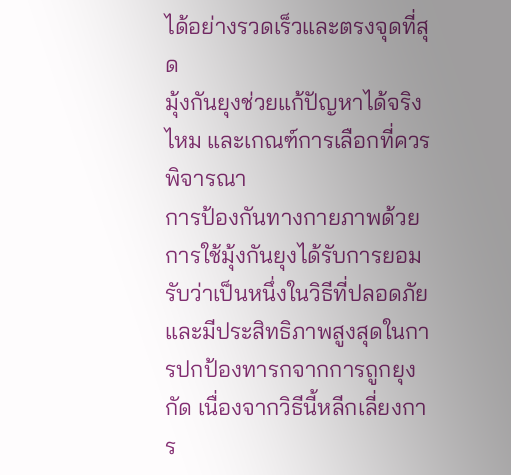ได้อย่างรวดเร็วและตรงจุดที่สุด
มุ้งกันยุงช่วยแก้ปัญหาได้จริงไหม และเกณฑ์การเลือกที่ควรพิจารณา
การป้องกันทางกายภาพด้วยการใช้มุ้งกันยุงได้รับการยอมรับว่าเป็นหนึ่งในวิธีที่ปลอดภัยและมีประสิทธิภาพสูงสุดในการปกป้องทารกจากการถูกยุงกัด เนื่องจากวิธีนี้หลีกเลี่ยงการ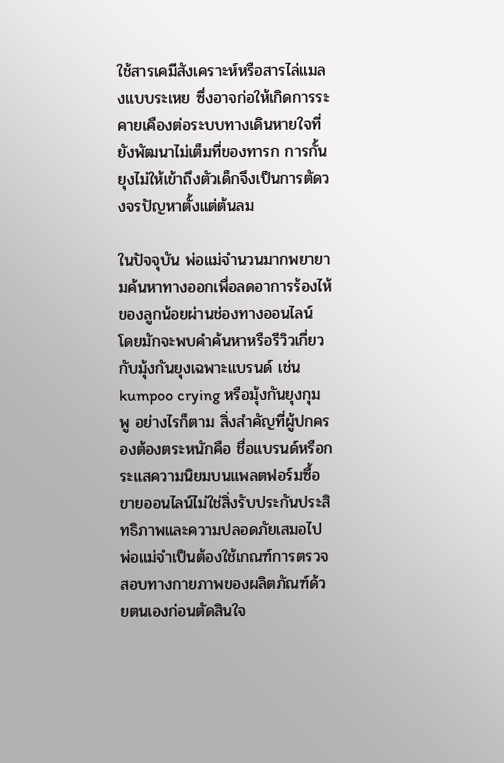ใช้สารเคมีสังเคราะห์หรือสารไล่แมลงแบบระเหย ซึ่งอาจก่อให้เกิดการระคายเคืองต่อระบบทางเดินหายใจที่ยังพัฒนาไม่เต็มที่ของทารก การกั้นยุงไม่ให้เข้าถึงตัวเด็กจึงเป็นการตัดวงจรปัญหาตั้งแต่ต้นลม

ในปัจจุบัน พ่อแม่จำนวนมากพยายามค้นหาทางออกเพื่อลดอาการร้องไห้ของลูกน้อยผ่านช่องทางออนไลน์ โดยมักจะพบคำค้นหาหรือรีวิวเกี่ยวกับมุ้งกันยุงเฉพาะแบรนด์ เช่น kumpoo crying หรือมุ้งกันยุงกุมพู อย่างไรก็ตาม สิ่งสำคัญที่ผู้ปกครองต้องตระหนักคือ ชื่อแบรนด์หรือกระแสความนิยมบนแพลตฟอร์มซื้อขายออนไลน์ไม่ใช่สิ่งรับประกันประสิทธิภาพและความปลอดภัยเสมอไป พ่อแม่จำเป็นต้องใช้เกณฑ์การตรวจสอบทางกายภาพของผลิตภัณฑ์ด้วยตนเองก่อนตัดสินใจ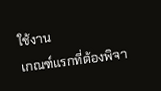ใช้งาน
เกณฑ์แรกที่ต้องพิจา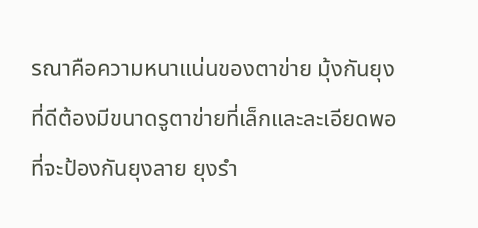รณาคือความหนาแน่นของตาข่าย มุ้งกันยุงที่ดีต้องมีขนาดรูตาข่ายที่เล็กและละเอียดพอที่จะป้องกันยุงลาย ยุงรำ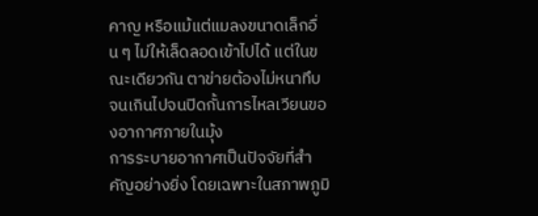คาญ หรือแม้แต่แมลงขนาดเล็กอื่น ๆ ไม่ให้เล็ดลอดเข้าไปได้ แต่ในขณะเดียวกัน ตาข่ายต้องไม่หนาทึบจนเกินไปจนปิดกั้นการไหลเวียนของอากาศภายในมุ้ง
การระบายอากาศเป็นปัจจัยที่สำคัญอย่างยิ่ง โดยเฉพาะในสภาพภูมิ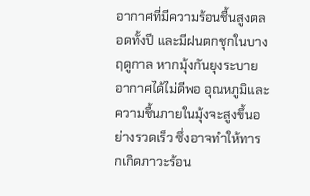อากาศที่มีความร้อนชื้นสูงตลอดทั้งปี และมีฝนตกชุกในบางฤดูกาล หากมุ้งกันยุงระบายอากาศได้ไม่ดีพอ อุณหภูมิและความชื้นภายในมุ้งจะสูงขึ้นอย่างรวดเร็ว ซึ่งอาจทำให้ทารกเกิดภาวะร้อน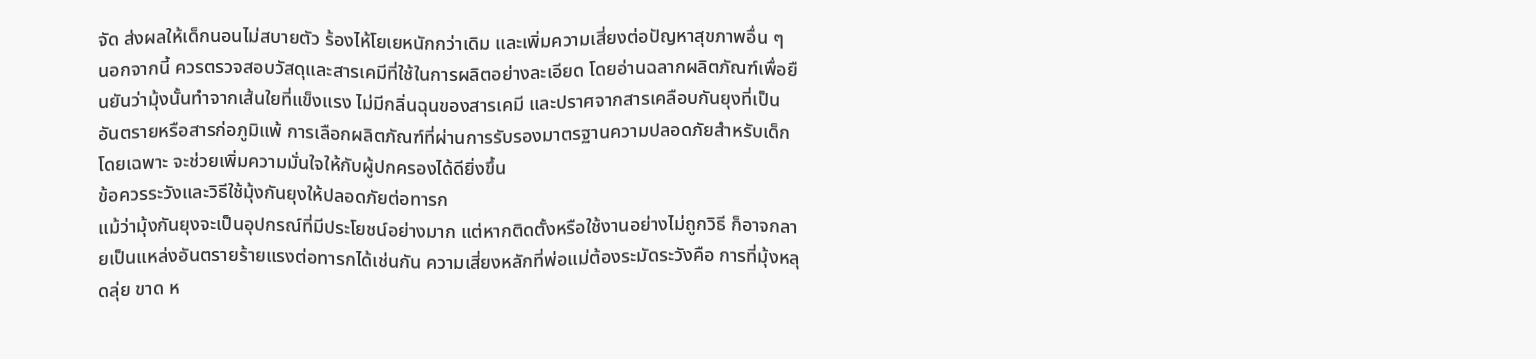จัด ส่งผลให้เด็กนอนไม่สบายตัว ร้องไห้โยเยหนักกว่าเดิม และเพิ่มความเสี่ยงต่อปัญหาสุขภาพอื่น ๆ
นอกจากนี้ ควรตรวจสอบวัสดุและสารเคมีที่ใช้ในการผลิตอย่างละเอียด โดยอ่านฉลากผลิตภัณฑ์เพื่อยืนยันว่ามุ้งนั้นทำจากเส้นใยที่แข็งแรง ไม่มีกลิ่นฉุนของสารเคมี และปราศจากสารเคลือบกันยุงที่เป็นอันตรายหรือสารก่อภูมิแพ้ การเลือกผลิตภัณฑ์ที่ผ่านการรับรองมาตรฐานความปลอดภัยสำหรับเด็กโดยเฉพาะ จะช่วยเพิ่มความมั่นใจให้กับผู้ปกครองได้ดียิ่งขึ้น
ข้อควรระวังและวิธีใช้มุ้งกันยุงให้ปลอดภัยต่อทารก
แม้ว่ามุ้งกันยุงจะเป็นอุปกรณ์ที่มีประโยชน์อย่างมาก แต่หากติดตั้งหรือใช้งานอย่างไม่ถูกวิธี ก็อาจกลายเป็นแหล่งอันตรายร้ายแรงต่อทารกได้เช่นกัน ความเสี่ยงหลักที่พ่อแม่ต้องระมัดระวังคือ การที่มุ้งหลุดลุ่ย ขาด ห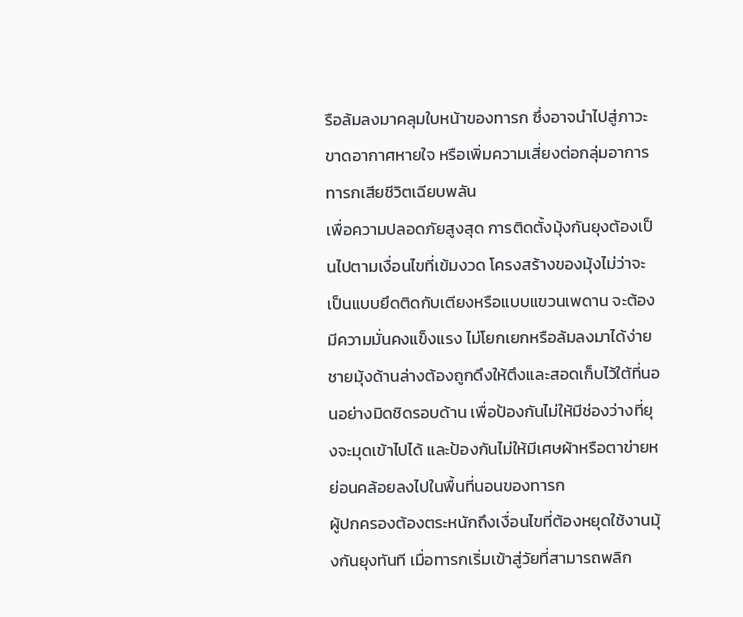รือล้มลงมาคลุมใบหน้าของทารก ซึ่งอาจนำไปสู่ภาวะขาดอากาศหายใจ หรือเพิ่มความเสี่ยงต่อกลุ่มอาการทารกเสียชีวิตเฉียบพลัน
เพื่อความปลอดภัยสูงสุด การติดตั้งมุ้งกันยุงต้องเป็นไปตามเงื่อนไขที่เข้มงวด โครงสร้างของมุ้งไม่ว่าจะเป็นแบบยึดติดกับเตียงหรือแบบแขวนเพดาน จะต้องมีความมั่นคงแข็งแรง ไม่โยกเยกหรือล้มลงมาได้ง่าย ชายมุ้งด้านล่างต้องถูกดึงให้ตึงและสอดเก็บไว้ใต้ที่นอนอย่างมิดชิดรอบด้าน เพื่อป้องกันไม่ให้มีช่องว่างที่ยุงจะมุดเข้าไปได้ และป้องกันไม่ให้มีเศษผ้าหรือตาข่ายหย่อนคล้อยลงไปในพื้นที่นอนของทารก
ผู้ปกครองต้องตระหนักถึงเงื่อนไขที่ต้องหยุดใช้งานมุ้งกันยุงทันที เมื่อทารกเริ่มเข้าสู่วัยที่สามารถพลิก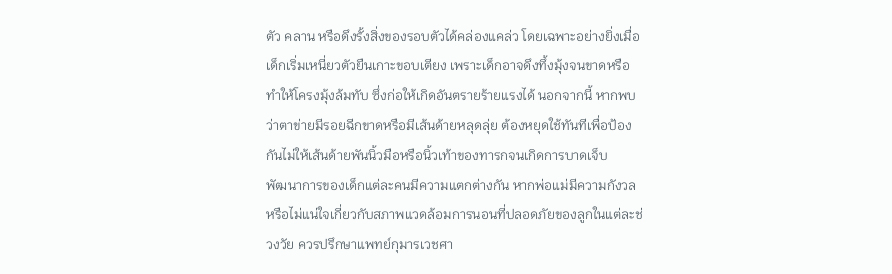ตัว คลาน หรือดึงรั้งสิ่งของรอบตัวได้คล่องแคล่ว โดยเฉพาะอย่างยิ่งเมื่อเด็กเริ่มเหนี่ยวตัวยืนเกาะขอบเตียง เพราะเด็กอาจดึงทึ้งมุ้งจนขาดหรือทำให้โครงมุ้งล้มทับ ซึ่งก่อให้เกิดอันตรายร้ายแรงได้ นอกจากนี้ หากพบว่าตาข่ายมีรอยฉีกขาดหรือมีเส้นด้ายหลุดลุ่ย ต้องหยุดใช้ทันทีเพื่อป้องกันไม่ให้เส้นด้ายพันนิ้วมือหรือนิ้วเท้าของทารกจนเกิดการบาดเจ็บ
พัฒนาการของเด็กแต่ละคนมีความแตกต่างกัน หากพ่อแม่มีความกังวลหรือไม่แน่ใจเกี่ยวกับสภาพแวดล้อมการนอนที่ปลอดภัยของลูกในแต่ละช่วงวัย ควรปรึกษาแพทย์กุมารเวชศา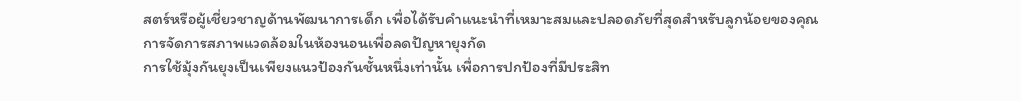สตร์หรือผู้เชี่ยวชาญด้านพัฒนาการเด็ก เพื่อได้รับคำแนะนำที่เหมาะสมและปลอดภัยที่สุดสำหรับลูกน้อยของคุณ
การจัดการสภาพแวดล้อมในห้องนอนเพื่อลดปัญหายุงกัด
การใช้มุ้งกันยุงเป็นเพียงแนวป้องกันชั้นหนึ่งเท่านั้น เพื่อการปกป้องที่มีประสิท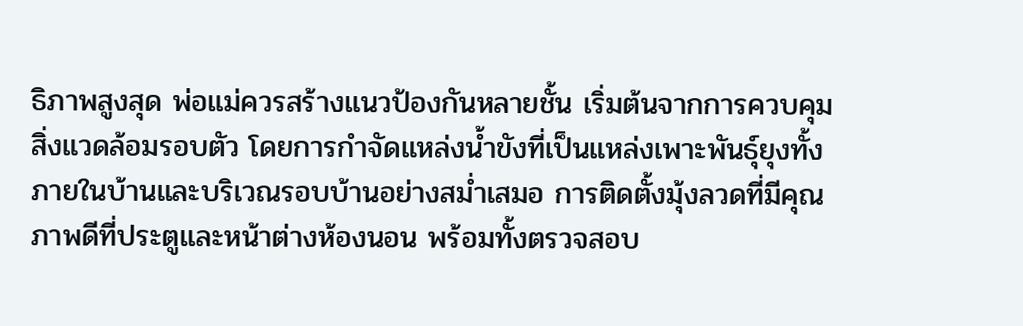ธิภาพสูงสุด พ่อแม่ควรสร้างแนวป้องกันหลายชั้น เริ่มต้นจากการควบคุมสิ่งแวดล้อมรอบตัว โดยการกำจัดแหล่งน้ำขังที่เป็นแหล่งเพาะพันธุ์ยุงทั้งภายในบ้านและบริเวณรอบบ้านอย่างสม่ำเสมอ การติดตั้งมุ้งลวดที่มีคุณภาพดีที่ประตูและหน้าต่างห้องนอน พร้อมทั้งตรวจสอบ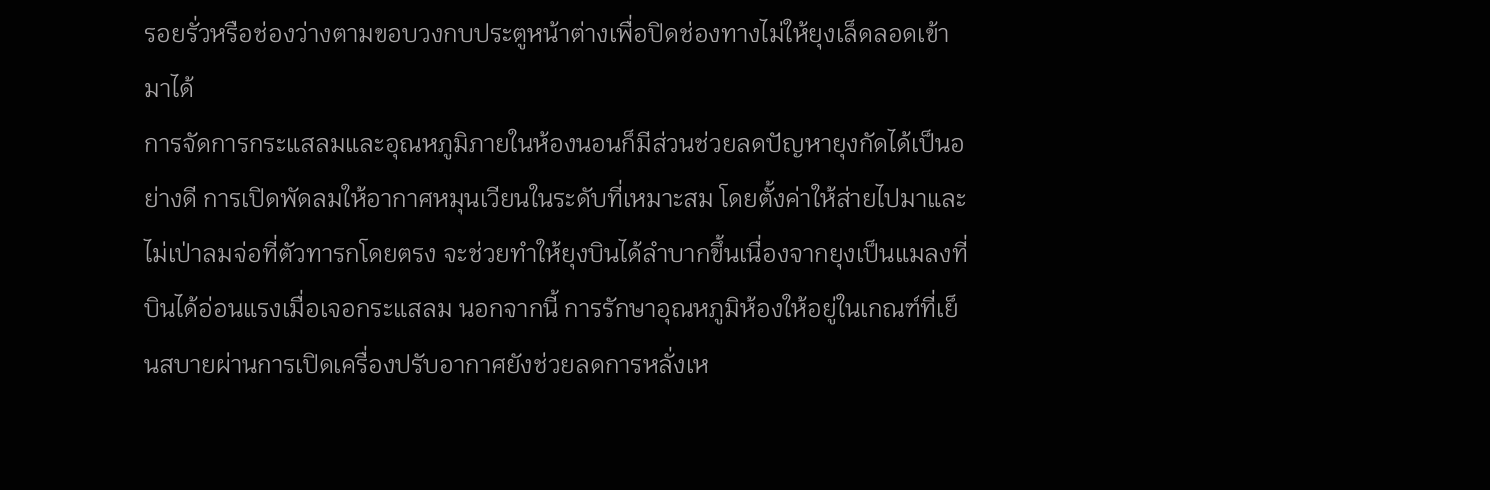รอยรั่วหรือช่องว่างตามขอบวงกบประตูหน้าต่างเพื่อปิดช่องทางไม่ให้ยุงเล็ดลอดเข้ามาได้
การจัดการกระแสลมและอุณหภูมิภายในห้องนอนก็มีส่วนช่วยลดปัญหายุงกัดได้เป็นอย่างดี การเปิดพัดลมให้อากาศหมุนเวียนในระดับที่เหมาะสม โดยตั้งค่าให้ส่ายไปมาและไม่เป่าลมจ่อที่ตัวทารกโดยตรง จะช่วยทำให้ยุงบินได้ลำบากขึ้นเนื่องจากยุงเป็นแมลงที่บินได้อ่อนแรงเมื่อเจอกระแสลม นอกจากนี้ การรักษาอุณหภูมิห้องให้อยู่ในเกณฑ์ที่เย็นสบายผ่านการเปิดเครื่องปรับอากาศยังช่วยลดการหลั่งเห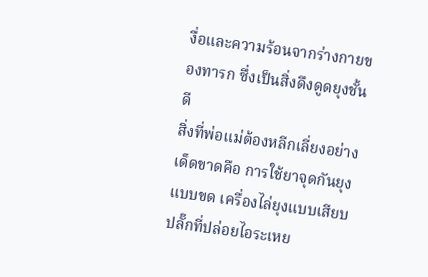งื่อและความร้อนจากร่างกายของทารก ซึ่งเป็นสิ่งดึงดูดยุงชั้นดี
สิ่งที่พ่อแม่ต้องหลีกเลี่ยงอย่างเด็ดขาดคือ การใช้ยาจุดกันยุงแบบขด เครื่องไล่ยุงแบบเสียบปลั๊กที่ปล่อยไอระเหย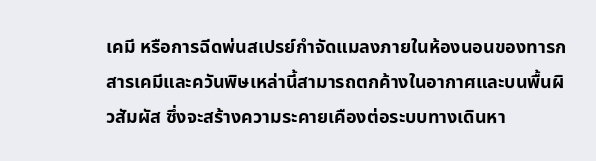เคมี หรือการฉีดพ่นสเปรย์กำจัดแมลงภายในห้องนอนของทารก สารเคมีและควันพิษเหล่านี้สามารถตกค้างในอากาศและบนพื้นผิวสัมผัส ซึ่งจะสร้างความระคายเคืองต่อระบบทางเดินหา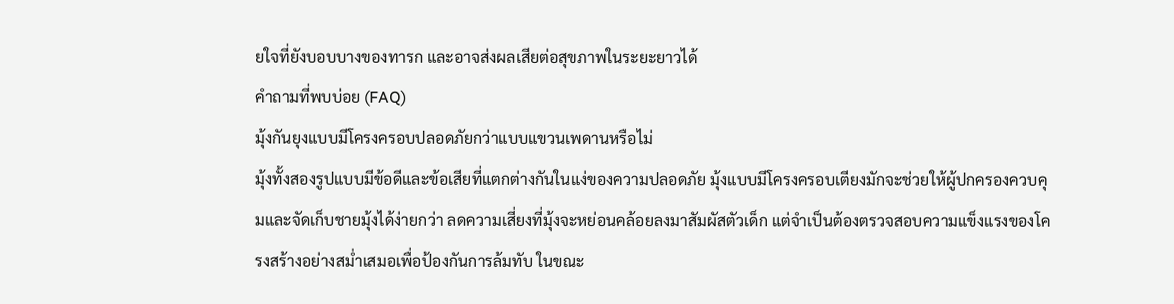ยใจที่ยังบอบบางของทารก และอาจส่งผลเสียต่อสุขภาพในระยะยาวได้
คำถามที่พบบ่อย (FAQ)
มุ้งกันยุงแบบมีโครงครอบปลอดภัยกว่าแบบแขวนเพดานหรือไม่
มุ้งทั้งสองรูปแบบมีข้อดีและข้อเสียที่แตกต่างกันในแง่ของความปลอดภัย มุ้งแบบมีโครงครอบเตียงมักจะช่วยให้ผู้ปกครองควบคุมและจัดเก็บชายมุ้งได้ง่ายกว่า ลดความเสี่ยงที่มุ้งจะหย่อนคล้อยลงมาสัมผัสตัวเด็ก แต่จำเป็นต้องตรวจสอบความแข็งแรงของโครงสร้างอย่างสม่ำเสมอเพื่อป้องกันการล้มทับ ในขณะ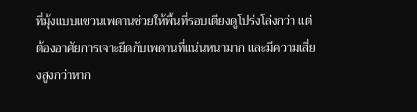ที่มุ้งแบบแขวนเพดานช่วยให้พื้นที่รอบเตียงดูโปร่งโล่งกว่า แต่ต้องอาศัยการเจาะยึดกับเพดานที่แน่นหนามาก และมีความเสี่ยงสูงกว่าหาก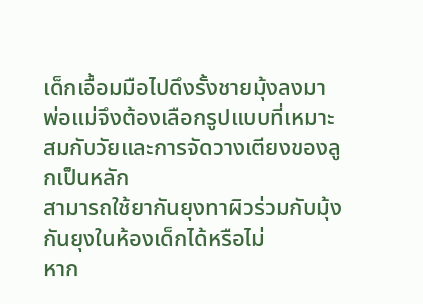เด็กเอื้อมมือไปดึงรั้งชายมุ้งลงมา พ่อแม่จึงต้องเลือกรูปแบบที่เหมาะสมกับวัยและการจัดวางเตียงของลูกเป็นหลัก
สามารถใช้ยากันยุงทาผิวร่วมกับมุ้งกันยุงในห้องเด็กได้หรือไม่
หาก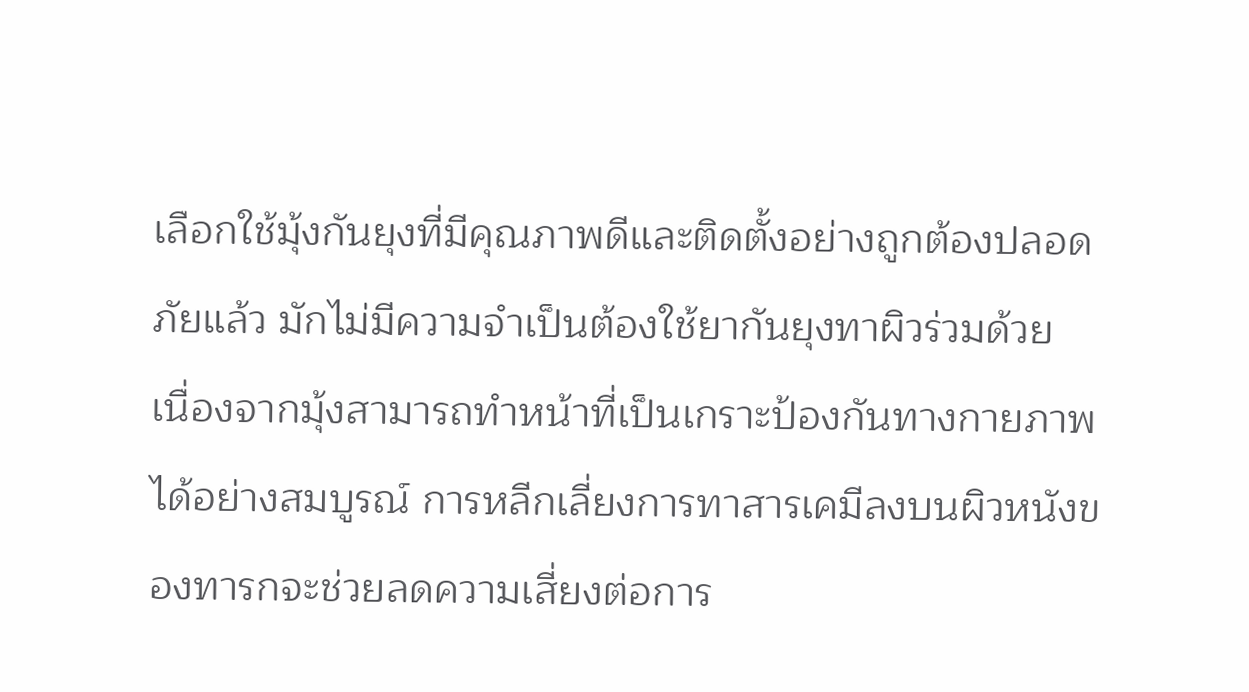เลือกใช้มุ้งกันยุงที่มีคุณภาพดีและติดตั้งอย่างถูกต้องปลอดภัยแล้ว มักไม่มีความจำเป็นต้องใช้ยากันยุงทาผิวร่วมด้วย เนื่องจากมุ้งสามารถทำหน้าที่เป็นเกราะป้องกันทางกายภาพได้อย่างสมบูรณ์ การหลีกเลี่ยงการทาสารเคมีลงบนผิวหนังของทารกจะช่วยลดความเสี่ยงต่อการ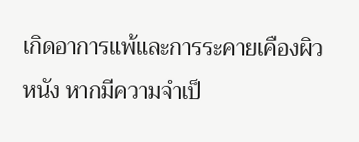เกิดอาการแพ้และการระคายเคืองผิวหนัง หากมีความจำเป็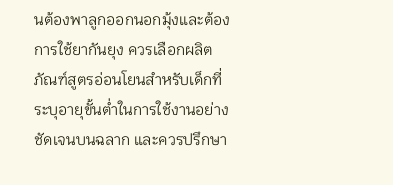นต้องพาลูกออกนอกมุ้งและต้องการใช้ยากันยุง ควรเลือกผลิตภัณฑ์สูตรอ่อนโยนสำหรับเด็กที่ระบุอายุขั้นต่ำในการใช้งานอย่างชัดเจนบนฉลาก และควรปรึกษา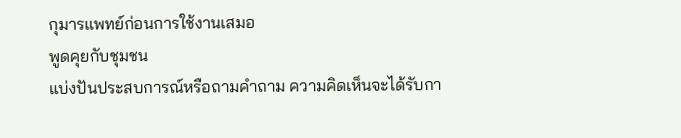กุมารแพทย์ก่อนการใช้งานเสมอ
พูดคุยกับชุมชน
แบ่งปันประสบการณ์หรือถามคำถาม ความคิดเห็นจะได้รับกา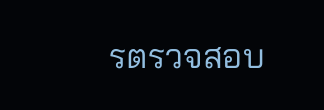รตรวจสอบ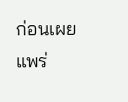ก่อนเผยแพร่